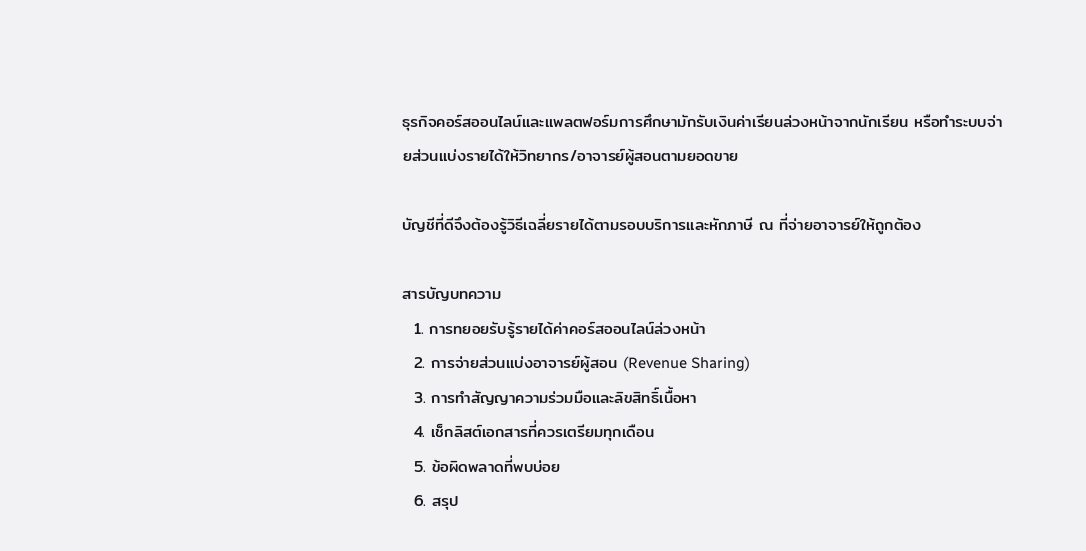ธุรกิจคอร์สออนไลน์และแพลตฟอร์มการศึกษามักรับเงินค่าเรียนล่วงหน้าจากนักเรียน หรือทำระบบจ่ายส่วนแบ่งรายได้ให้วิทยากร/อาจารย์ผู้สอนตามยอดขาย

บัญชีที่ดีจึงต้องรู้วิธีเฉลี่ยรายได้ตามรอบบริการและหักภาษี ณ ที่จ่ายอาจารย์ให้ถูกต้อง

สารบัญบทความ
  1. การทยอยรับรู้รายได้ค่าคอร์สออนไลน์ล่วงหน้า
  2. การจ่ายส่วนแบ่งอาจารย์ผู้สอน (Revenue Sharing)
  3. การทำสัญญาความร่วมมือและลิขสิทธิ์เนื้อหา
  4. เช็กลิสต์เอกสารที่ควรเตรียมทุกเดือน
  5. ข้อผิดพลาดที่พบบ่อย
  6. สรุป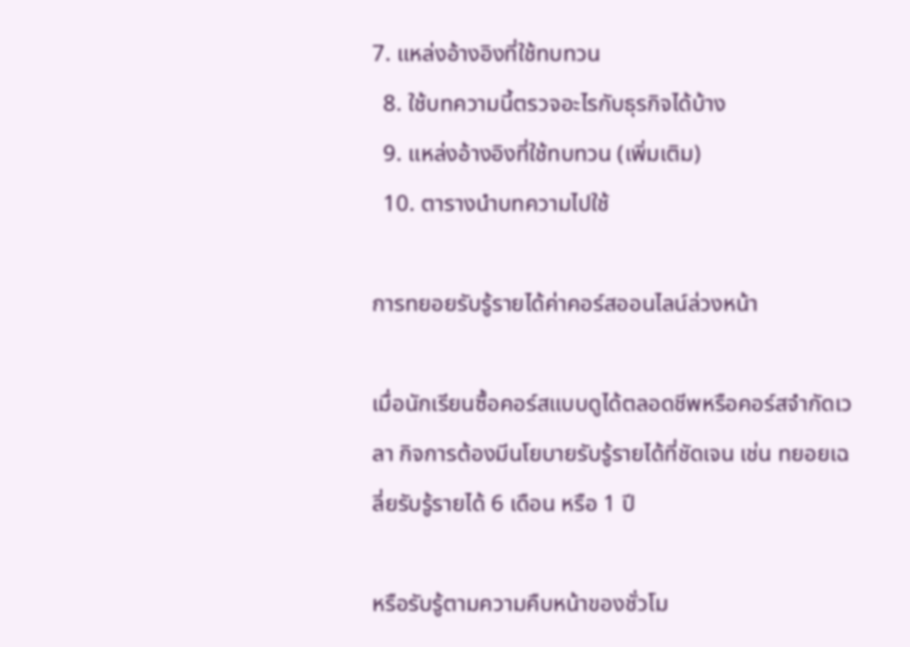7. แหล่งอ้างอิงที่ใช้ทบทวน
  8. ใช้บทความนี้ตรวจอะไรกับธุรกิจได้บ้าง
  9. แหล่งอ้างอิงที่ใช้ทบทวน (เพิ่มเติม)
  10. ตารางนำบทความไปใช้

การทยอยรับรู้รายได้ค่าคอร์สออนไลน์ล่วงหน้า

เมื่อนักเรียนซื้อคอร์สแบบดูได้ตลอดชีพหรือคอร์สจำกัดเวลา กิจการต้องมีนโยบายรับรู้รายได้ที่ชัดเจน เช่น ทยอยเฉลี่ยรับรู้รายได้ 6 เดือน หรือ 1 ปี

หรือรับรู้ตามความคืบหน้าของชั่วโม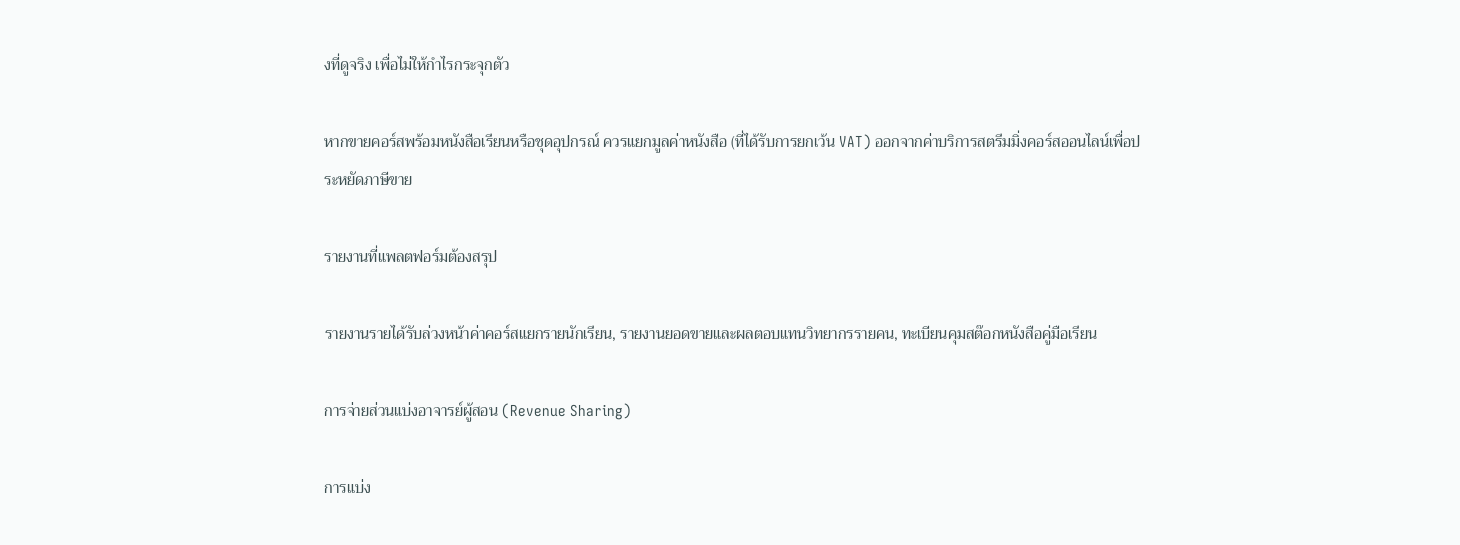งที่ดูจริง เพื่อไม่ให้กำไรกระจุกตัว

หากขายคอร์สพร้อมหนังสือเรียนหรือชุดอุปกรณ์ ควรแยกมูลค่าหนังสือ (ที่ได้รับการยกเว้น VAT) ออกจากค่าบริการสตรีมมิ่งคอร์สออนไลน์เพื่อประหยัดภาษีขาย

รายงานที่แพลตฟอร์มต้องสรุป

รายงานรายได้รับล่วงหน้าค่าคอร์สแยกรายนักเรียน, รายงานยอดขายและผลตอบแทนวิทยากรรายคน, ทะเบียนคุมสต๊อกหนังสือคู่มือเรียน

การจ่ายส่วนแบ่งอาจารย์ผู้สอน (Revenue Sharing)

การแบ่ง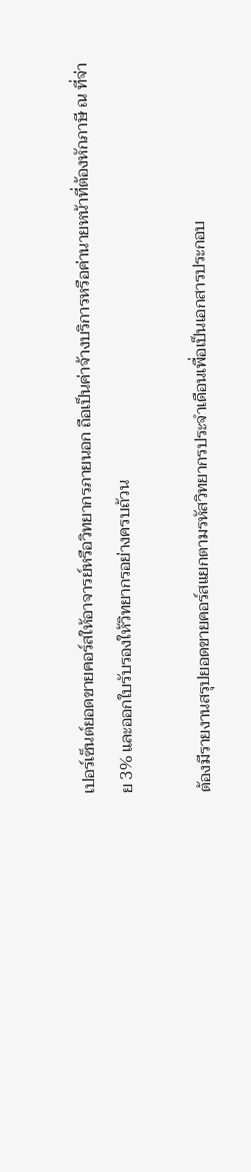เปอร์เซ็นต์ยอดขายคอร์สให้อาจารย์หรือวิทยากรภายนอก ถือเป็นค่าจ้างบริการหรือค่านายหน้าที่ต้องหักภาษี ณ ที่จ่าย 3% และออกใบรับรองให้วิทยากรอย่างครบถ้วน

ต้องมีรายงานสรุปยอดขายคอร์สแยกตามรหัสวิทยากรประจำเดือนเพื่อเป็นเอกสารประกอบ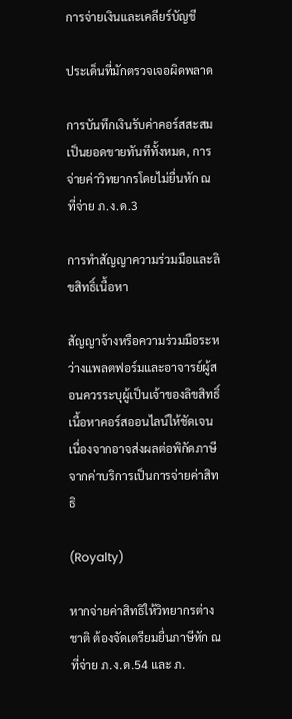การจ่ายเงินและเคลียร์บัญชี

ประเด็นที่มักตรวจเจอผิดพลาด

การบันทึกเงินรับค่าคอร์สสะสมเป็นยอดขายทันทีทั้งหมด, การจ่ายค่าวิทยากรโดยไม่ยื่นหัก ณ ที่จ่าย ภ.ง.ด.3

การทำสัญญาความร่วมมือและลิขสิทธิ์เนื้อหา

สัญญาจ้างหรือความร่วมมือระหว่างแพลตฟอร์มและอาจารย์ผู้สอนควรระบุผู้เป็นเจ้าของลิขสิทธิ์เนื้อหาคอร์สออนไลน์ให้ชัดเจน เนื่องจากอาจส่งผลต่อพิกัดภาษีจากค่าบริการเป็นการจ่ายค่าสิทธิ

(Royalty)

หากจ่ายค่าสิทธิให้วิทยากรต่างชาติ ต้องจัดเตรียมยื่นภาษีหัก ณ ที่จ่าย ภ.ง.ด.54 และ ภ.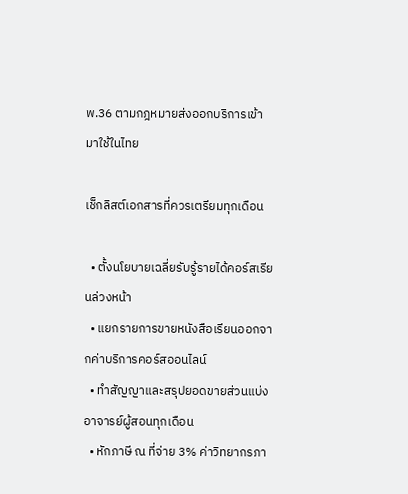พ.36 ตามกฎหมายส่งออกบริการเข้ามาใช้ในไทย

เช็กลิสต์เอกสารที่ควรเตรียมทุกเดือน

  • ตั้งนโยบายเฉลี่ยรับรู้รายได้คอร์สเรียนล่วงหน้า
  • แยกรายการขายหนังสือเรียนออกจากค่าบริการคอร์สออนไลน์
  • ทำสัญญาและสรุปยอดขายส่วนแบ่งอาจารย์ผู้สอนทุกเดือน
  • หักภาษี ณ ที่จ่าย 3% ค่าวิทยากรภา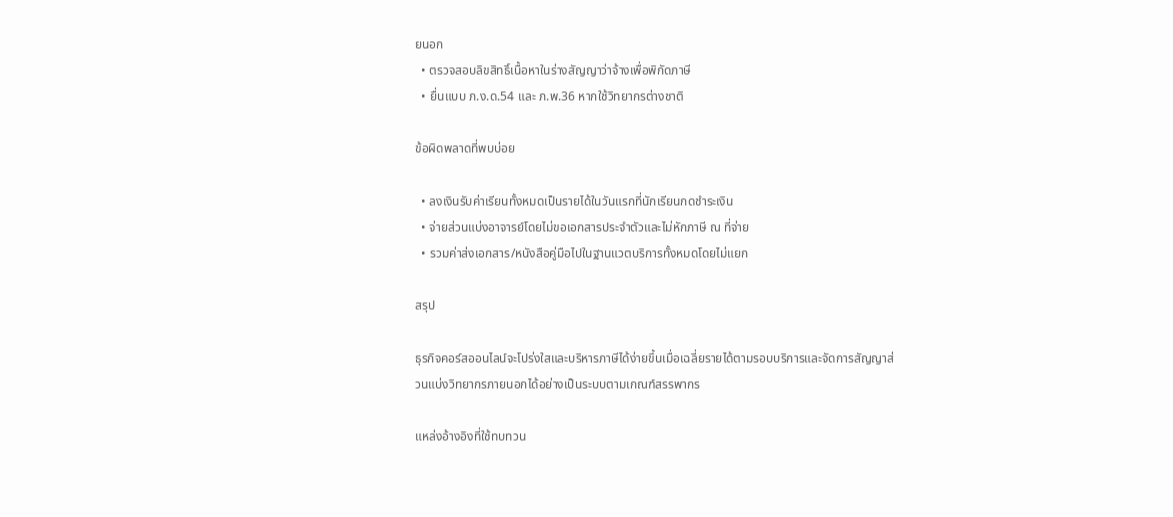ยนอก
  • ตรวจสอบลิขสิทธิ์เนื้อหาในร่างสัญญาว่าจ้างเพื่อพิกัดภาษี
  • ยื่นแบบ ภ.ง.ด.54 และ ภ.พ.36 หากใช้วิทยากรต่างชาติ

ข้อผิดพลาดที่พบบ่อย

  • ลงเงินรับค่าเรียนทั้งหมดเป็นรายได้ในวันแรกที่นักเรียนกดชำระเงิน
  • จ่ายส่วนแบ่งอาจารย์โดยไม่ขอเอกสารประจำตัวและไม่หักภาษี ณ ที่จ่าย
  • รวมค่าส่งเอกสาร/หนังสือคู่มือไปในฐานแวตบริการทั้งหมดโดยไม่แยก

สรุป

ธุรกิจคอร์สออนไลน์จะโปร่งใสและบริหารภาษีได้ง่ายขึ้นเมื่อเฉลี่ยรายได้ตามรอบบริการและจัดการสัญญาส่วนแบ่งวิทยากรภายนอกได้อย่างเป็นระบบตามเกณฑ์สรรพากร

แหล่งอ้างอิงที่ใช้ทบทวน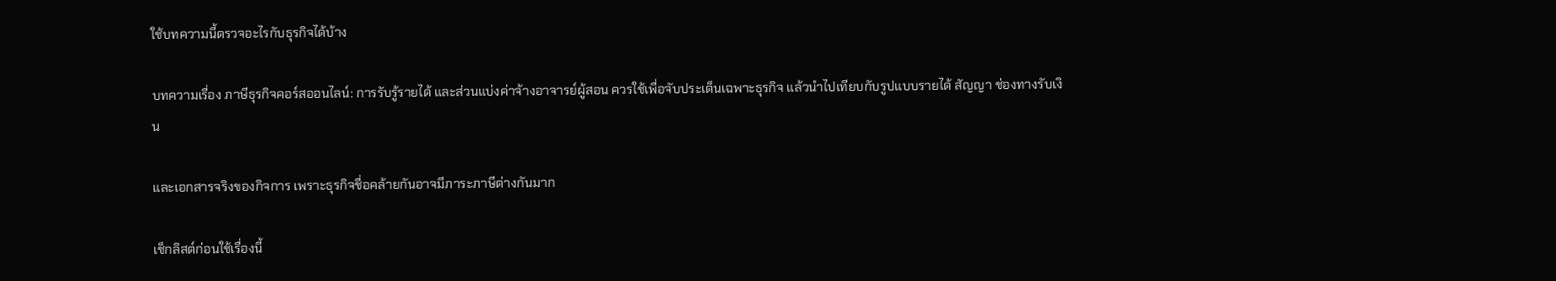ใช้บทความนี้ตรวจอะไรกับธุรกิจได้บ้าง

บทความเรื่อง ภาษีธุรกิจคอร์สออนไลน์: การรับรู้รายได้ และส่วนแบ่งค่าจ้างอาจารย์ผู้สอน ควรใช้เพื่อจับประเด็นเฉพาะธุรกิจ แล้วนำไปเทียบกับรูปแบบรายได้ สัญญา ช่องทางรับเงิน

และเอกสารจริงของกิจการ เพราะธุรกิจชื่อคล้ายกันอาจมีภาระภาษีต่างกันมาก

เช็กลิสต์ก่อนใช้เรื่องนี้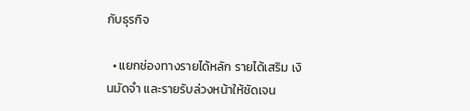กับธุรกิจ

  • แยกช่องทางรายได้หลัก รายได้เสริม เงินมัดจำ และรายรับล่วงหน้าให้ชัดเจน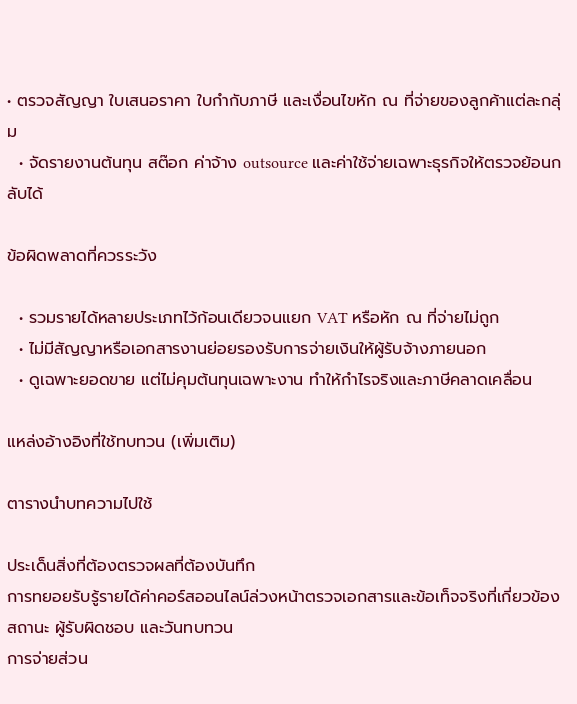• ตรวจสัญญา ใบเสนอราคา ใบกำกับภาษี และเงื่อนไขหัก ณ ที่จ่ายของลูกค้าแต่ละกลุ่ม
  • จัดรายงานต้นทุน สต๊อก ค่าจ้าง outsource และค่าใช้จ่ายเฉพาะธุรกิจให้ตรวจย้อนกลับได้

ข้อผิดพลาดที่ควรระวัง

  • รวมรายได้หลายประเภทไว้ก้อนเดียวจนแยก VAT หรือหัก ณ ที่จ่ายไม่ถูก
  • ไม่มีสัญญาหรือเอกสารงานย่อยรองรับการจ่ายเงินให้ผู้รับจ้างภายนอก
  • ดูเฉพาะยอดขาย แต่ไม่คุมต้นทุนเฉพาะงาน ทำให้กำไรจริงและภาษีคลาดเคลื่อน

แหล่งอ้างอิงที่ใช้ทบทวน (เพิ่มเติม)

ตารางนำบทความไปใช้

ประเด็นสิ่งที่ต้องตรวจผลที่ต้องบันทึก
การทยอยรับรู้รายได้ค่าคอร์สออนไลน์ล่วงหน้าตรวจเอกสารและข้อเท็จจริงที่เกี่ยวข้องสถานะ ผู้รับผิดชอบ และวันทบทวน
การจ่ายส่วน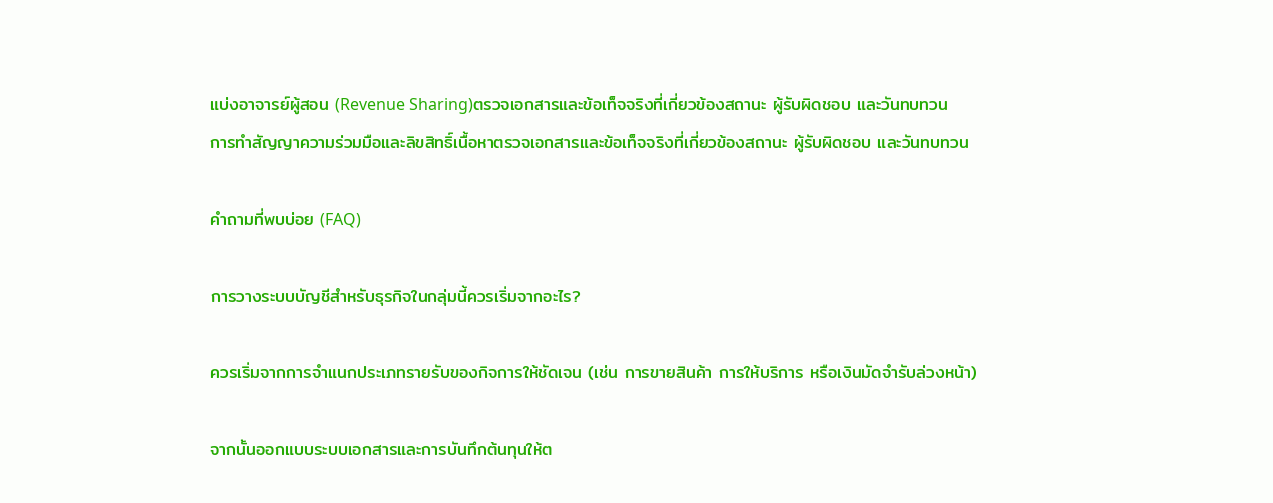แบ่งอาจารย์ผู้สอน (Revenue Sharing)ตรวจเอกสารและข้อเท็จจริงที่เกี่ยวข้องสถานะ ผู้รับผิดชอบ และวันทบทวน
การทำสัญญาความร่วมมือและลิขสิทธิ์เนื้อหาตรวจเอกสารและข้อเท็จจริงที่เกี่ยวข้องสถานะ ผู้รับผิดชอบ และวันทบทวน

คำถามที่พบบ่อย (FAQ)

การวางระบบบัญชีสำหรับธุรกิจในกลุ่มนี้ควรเริ่มจากอะไร?

ควรเริ่มจากการจำแนกประเภทรายรับของกิจการให้ชัดเจน (เช่น การขายสินค้า การให้บริการ หรือเงินมัดจำรับล่วงหน้า)

จากนั้นออกแบบระบบเอกสารและการบันทึกต้นทุนให้ต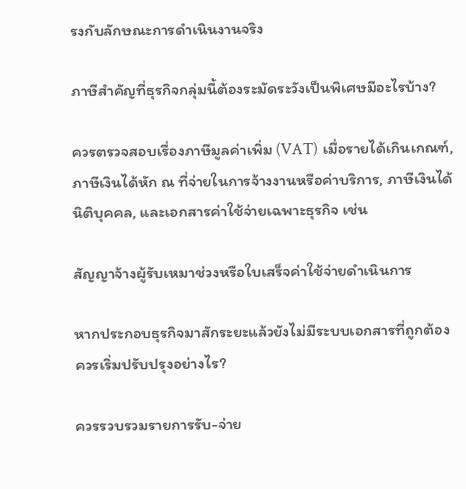รงกับลักษณะการดำเนินงานจริง

ภาษีสำคัญที่ธุรกิจกลุ่มนี้ต้องระมัดระวังเป็นพิเศษมีอะไรบ้าง?

ควรตรวจสอบเรื่องภาษีมูลค่าเพิ่ม (VAT) เมื่อรายได้เกินเกณฑ์, ภาษีเงินได้หัก ณ ที่จ่ายในการจ้างงานหรือค่าบริการ, ภาษีเงินได้นิติบุคคล, และเอกสารค่าใช้จ่ายเฉพาะธุรกิจ เช่น

สัญญาจ้างผู้รับเหมาช่วงหรือใบเสร็จค่าใช้จ่ายดำเนินการ

หากประกอบธุรกิจมาสักระยะแล้วยังไม่มีระบบเอกสารที่ถูกต้อง ควรเริ่มปรับปรุงอย่างไร?

ควรรวบรวมรายการรับ-จ่าย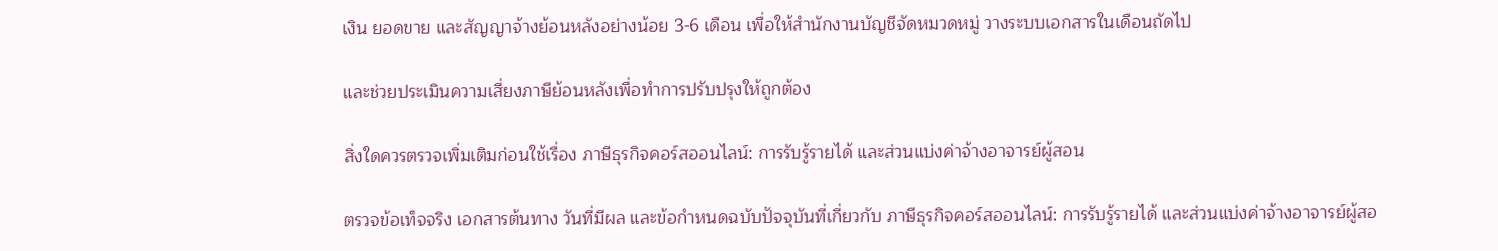เงิน ยอดขาย และสัญญาจ้างย้อนหลังอย่างน้อย 3-6 เดือน เพื่อให้สำนักงานบัญชีจัดหมวดหมู่ วางระบบเอกสารในเดือนถัดไป

และช่วยประเมินความเสี่ยงภาษีย้อนหลังเพื่อทำการปรับปรุงให้ถูกต้อง

สิ่งใดควรตรวจเพิ่มเติมก่อนใช้เรื่อง ภาษีธุรกิจคอร์สออนไลน์: การรับรู้รายได้ และส่วนแบ่งค่าจ้างอาจารย์ผู้สอน

ตรวจข้อเท็จจริง เอกสารต้นทาง วันที่มีผล และข้อกำหนดฉบับปัจจุบันที่เกี่ยวกับ ภาษีธุรกิจคอร์สออนไลน์: การรับรู้รายได้ และส่วนแบ่งค่าจ้างอาจารย์ผู้สอ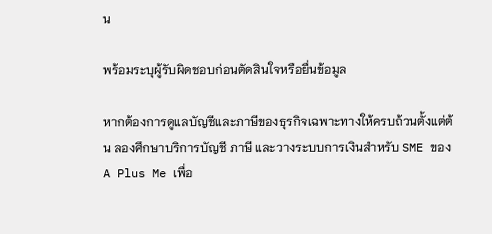น

พร้อมระบุผู้รับผิดชอบก่อนตัดสินใจหรือยื่นข้อมูล

หากต้องการดูแลบัญชีและภาษีของธุรกิจเฉพาะทางให้ครบถ้วนตั้งแต่ต้น ลองศึกษาบริการบัญชี ภาษี และวางระบบการเงินสำหรับ SME ของ A Plus Me เพื่อ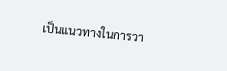เป็นแนวทางในการวา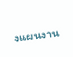งแผนงาน